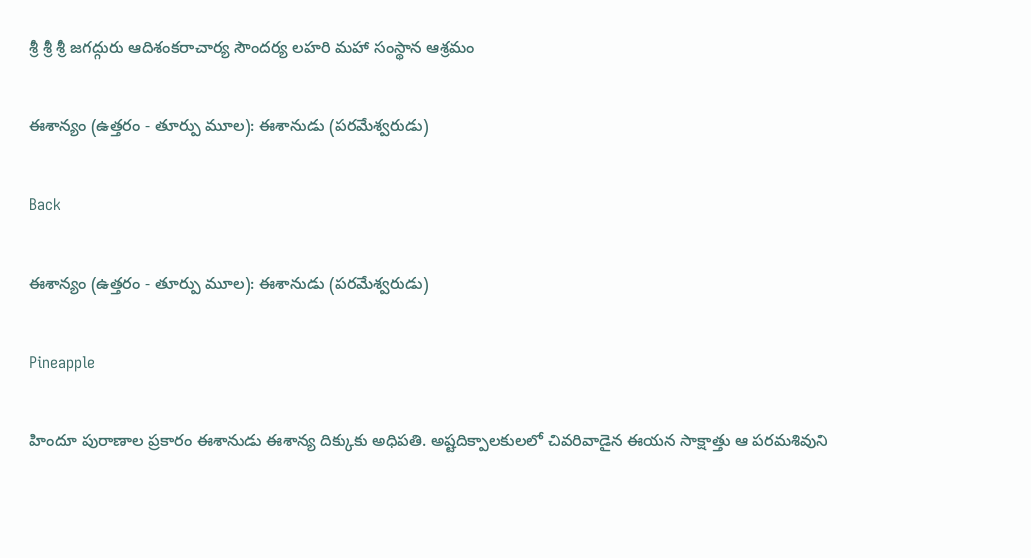శ్రీ శ్రీ శ్రీ జగద్గురు ఆదిశంకరాచార్య సౌందర్య లహరి మహా సంస్థాన ఆశ్రమం

ఈశాన్యం (ఉత్తరం - తూర్పు మూల): ఈశానుడు (పరమేశ్వరుడు)

Back

ఈశాన్యం (ఉత్తరం - తూర్పు మూల): ఈశానుడు (పరమేశ్వరుడు)

Pineapple

హిందూ పురాణాల ప్రకారం ఈశానుడు ఈశాన్య దిక్కుకు అధిపతి. అష్టదిక్పాలకులలో చివరివాడైన ఈయన సాక్షాత్తు ఆ పరమశివుని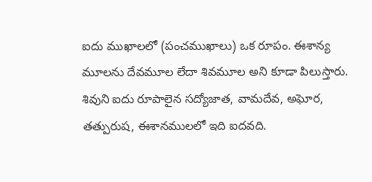ఐదు ముఖాలలో (పంచముఖాలు) ఒక రూపం. ఈశాన్య మూలను దేవమూల లేదా శివమూల అని కూడా పిలుస్తారు. శివుని ఐదు రూపాలైన సద్యోజాత, వామదేవ, అఘోర, తత్పురుష, ఈశానములలో ఇది ఐదవది.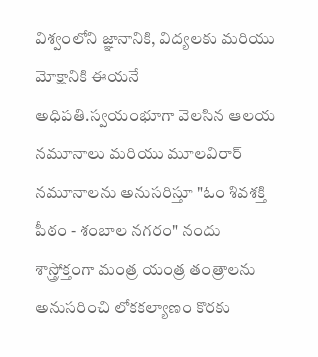విశ్వంలోని జ్ఞానానికి, విద్యలకు మరియు మోక్షానికి ఈయనే అధిపతి.స్వయంభూగా వెలసిన ఆలయ నమూనాలు మరియు మూలవిరార్ నమూనాలను అనుసరిస్తూ "ఓం శివశక్తి పీఠం - శంబాల నగరం" నందు శాస్త్రోక్తంగా మంత్ర యంత్ర తంత్రాలను అనుసరించి లోకకల్యాణం కొరకు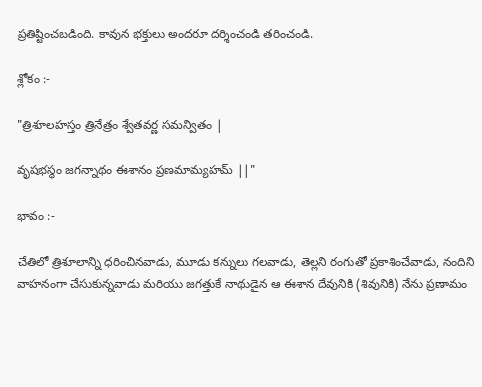ప్రతిష్టించబడింది. కావున భక్తులు అందరూ దర్శించండి తరించండి.

శ్లోకం :-

"త్రిశూలహస్తం త్రినేత్రం శ్వేతవర్ణ సమన్వితం |

వృషభస్థం జగన్నాథం ఈశానం ప్రణమామ్యహమ్ ||"

భావం :-

చేతిలో త్రిశూలాన్ని ధరించినవాడు, మూడు కన్నులు గలవాడు, తెల్లని రంగుతో ప్రకాశించేవాడు, నందిని వాహనంగా చేసుకున్నవాడు మరియు జగత్తుకే నాథుడైన ఆ ఈశాన దేవునికి (శివునికి) నేను ప్రణామం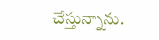చేస్తున్నాను.